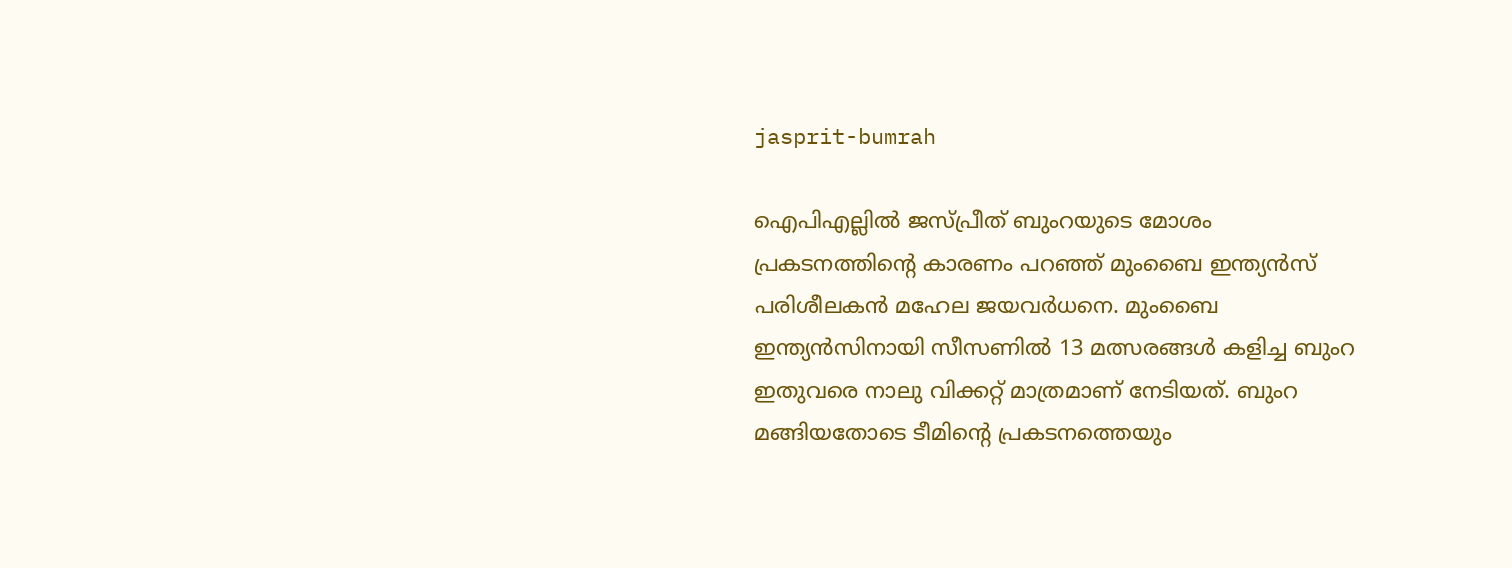jasprit-bumrah

ഐപിഎല്ലില്‍ ജസ്പ്രീത് ബുംറയുടെ മോശം പ്രകടനത്തിന്‍റെ കാരണം പറഞ്ഞ് മുംബൈ ഇന്ത്യന്‍സ് പരിശീലകന്‍ മഹേല ജയവര്‍ധനെ. മുംബൈ ഇന്ത്യന്‍സിനായി സീസണില്‍ 13 മത്സരങ്ങള്‍ കളിച്ച ബുംറ ഇതുവരെ നാലു വിക്കറ്റ് മാത്രമാണ് നേടിയത്. ബുംറ മങ്ങിയതോടെ ടീമിന്‍റെ പ്രകടനത്തെയും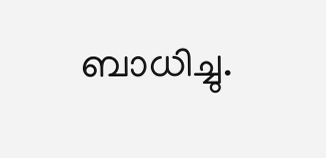ബാധിച്ചു.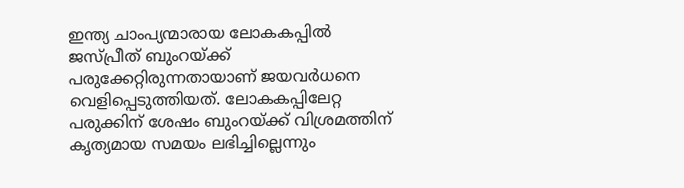ഇന്ത്യ ചാംപ്യന്മാരായ ലോകകപ്പില്‍ ജസ്പ്രീത് ബുംറയ്ക്ക് പരുക്കേറ്റിരുന്നതായാണ് ജയവര്‍ധനെ വെളിപ്പെടുത്തിയത്. ലോകകപ്പിലേറ്റ പരുക്കിന് ശേഷം ബുംറയ്ക്ക് വിശ്രമത്തിന് കൃത്യമായ സമയം ലഭിച്ചില്ലെന്നും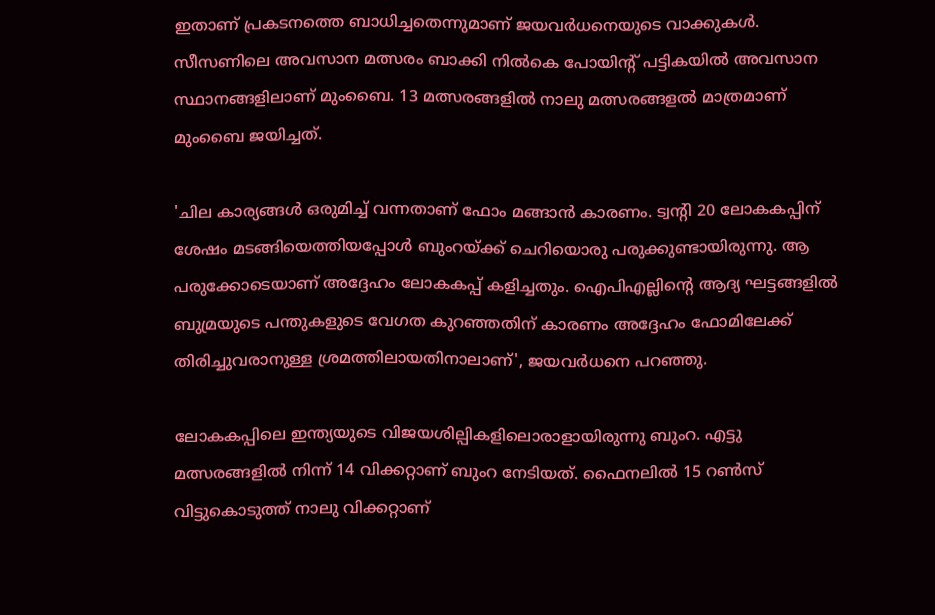ഇതാണ് പ്രകടനത്തെ ബാധിച്ചതെന്നുമാണ് ജയവര്‍ധനെയുടെ വാക്കുകള്‍. സീസണിലെ അവസാന മത്സരം ബാക്കി നില്‍കെ പോയിന്‍റ് പട്ടികയില്‍ അവസാന സ്ഥാനങ്ങളിലാണ് മുംബൈ. 13 മത്സരങ്ങളില്‍ നാലു മത്സരങ്ങളല്‍ മാത്രമാണ് മുംബൈ ജയിച്ചത്.

'ചില കാര്യങ്ങൾ ഒരുമിച്ച് വന്നതാണ് ഫോം മങ്ങാന്‍ കാരണം. ട്വന്‍റി 20 ലോകകപ്പിന് ശേഷം മടങ്ങിയെത്തിയപ്പോൾ ബുംറയ്ക്ക് ചെറിയൊരു പരുക്കുണ്ടായിരുന്നു. ആ പരുക്കോടെയാണ് അദ്ദേഹം ലോകകപ്പ് കളിച്ചതും. ഐപിഎല്ലിന്റെ ആദ്യ ഘട്ടങ്ങളിൽ ബുമ്രയുടെ പന്തുകളുടെ വേഗത കുറഞ്ഞതിന് കാരണം അദ്ദേഹം ഫോമിലേക്ക് തിരിച്ചുവരാനുള്ള ശ്രമത്തിലായതിനാലാണ്', ജയവര്‍ധനെ പറഞ്ഞു.

ലോകകപ്പിലെ ഇന്ത്യയുടെ വിജയശില്പികളിലൊരാളായിരുന്നു ബുംറ. എട്ടു മത്സരങ്ങളില്‍ നിന്ന് 14 വിക്കറ്റാണ് ബുംറ നേടിയത്. ഫൈനലില്‍ 15 റണ്‍സ് വിട്ടുകൊടുത്ത് നാലു വിക്കറ്റാണ്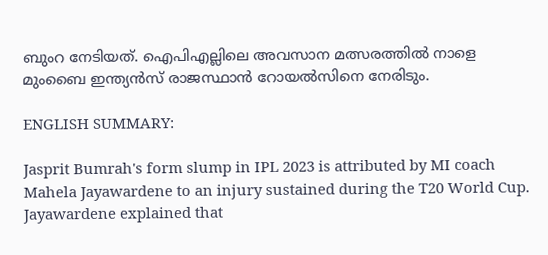ബുംറ നേടിയത്. ഐപിഎല്ലിലെ അവസാന മത്സരത്തില്‍ നാളെ മുംബൈ ഇന്ത്യന്‍സ് രാജസ്ഥാന്‍ റോയല്‍സിനെ നേരിടും.

ENGLISH SUMMARY:

Jasprit Bumrah's form slump in IPL 2023 is attributed by MI coach Mahela Jayawardene to an injury sustained during the T20 World Cup. Jayawardene explained that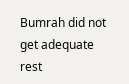Bumrah did not get adequate rest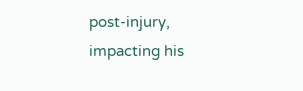post-injury, impacting his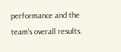performance and the team's overall results.